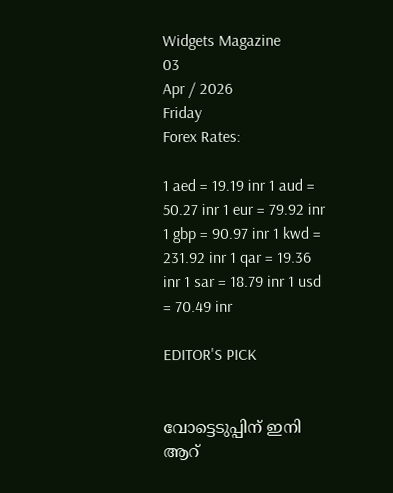Widgets Magazine
03
Apr / 2026
Friday
Forex Rates:

1 aed = 19.19 inr 1 aud = 50.27 inr 1 eur = 79.92 inr 1 gbp = 90.97 inr 1 kwd = 231.92 inr 1 qar = 19.36 inr 1 sar = 18.79 inr 1 usd = 70.49 inr

EDITOR'S PICK


വോട്ടെടുപ്പിന് ഇ‌നി ആറ്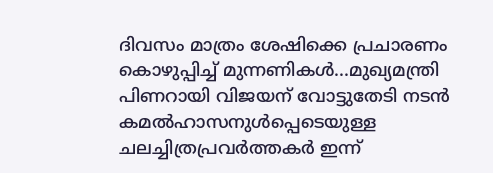ദിവസം മാത്രം ശേഷിക്കെ പ്രചാരണം കൊഴുപ്പിച്ച് മുന്നണികള്‍...മുഖ്യമന്ത്രി പിണറായി വിജയന് വോട്ടുതേടി നടന്‍ കമല്‍ഹാസനുള്‍പ്പെടെയുള്ള ചലച്ചിത്രപ്രവർത്തകർ ഇന്ന്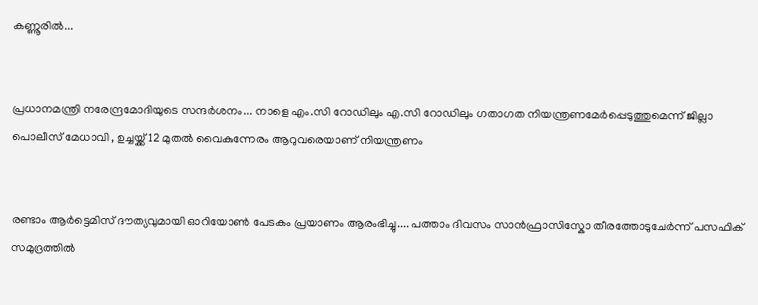കണ്ണൂരില്‍...


പ്രധാനമന്ത്രി നരേന്ദ്രമോദിയുടെ സന്ദർശനം... നാളെ എം.സി റോഡിലും എ.സി റോഡിലും ഗതാഗത നിയന്ത്രണമേർപ്പെടുത്തുമെന്ന് ജില്ലാ പൊലീസ് മേധാവി , ഉച്ചയ്ക്ക് 12 മുതൽ വൈകുന്നേരം ആറുവരെയാണ് നിയന്ത്രണം


രണ്ടാം ആർട്ടെമിസ് ദൗത്യവുമായി ഓറിയോൺ പേടകം പ്രയാണം ആരംഭിച്ചു.... പത്താം ദിവസം സാൻഫ്രാസിസ്കോ തീരത്തോടുചേർന്ന് പസഫിക് സമുദ്രത്തിൽ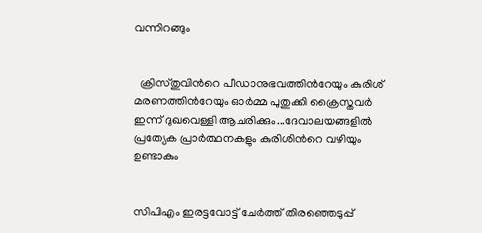വന്നിറങ്ങും


  ക്രിസ്തുവിൻറെ പീഡാനുഭവത്തിൻറേയും കുരിശ് മരണത്തിൻറേയും ഓർമ്മ പുതുക്കി ക്രൈസ്തവർ ഇന്ന് ദുഖവെള്ളി ആചരിക്കും...ദേവാലയങ്ങളിൽ പ്രത്യേക പ്രാർത്ഥനകളും കുരിശിൻറെ വഴിയും ഉണ്ടാകും


സിപിഎം ഇരട്ടവോട്ട് ചേര്‍ത്ത് തിരഞ്ഞെടുപ്പ്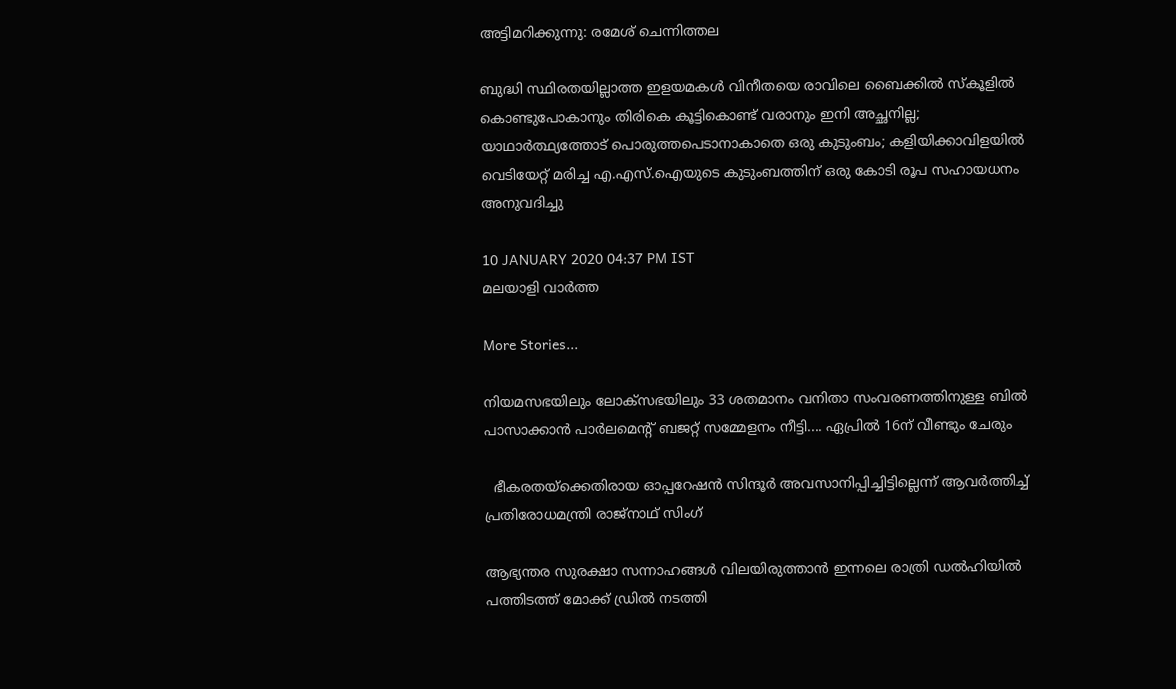അട്ടിമറിക്കുന്നു: രമേശ് ചെന്നിത്തല

ബുദ്ധി സ്ഥിരതയില്ലാത്ത ഇളയമകൾ വിനീതയെ രാവിലെ ബൈക്കിൽ സ്‌കൂളിൽ കൊണ്ടുപോകാനും തിരികെ കൂട്ടികൊണ്ട് വരാനും ഇനി അച്ഛനില്ല; യാഥാർത്ഥ്യത്തോട് പൊരുത്തപെടാനാകാതെ ഒരു കുടുംബം; കളിയിക്കാവിളയിൽ വെടിയേറ്റ് മരിച്ച എ.എസ്.ഐയുടെ കുടുംബത്തിന് ഒരു കോടി രൂപ സഹായധനം അനുവദിച്ചു

10 JANUARY 2020 04:37 PM IST
മലയാളി വാര്‍ത്ത

More Stories...

നിയമസഭയിലും ലോക്സഭയിലും 33 ശതമാനം വനിതാ സംവരണത്തിനുള്ള ബിൽ പാസാക്കാൻ പാർലമെന്റ് ബജറ്റ് സമ്മേളനം നീട്ടി.... ഏപ്രിൽ 16ന് വീണ്ടും ചേരും

  ഭീകരതയ്ക്കെതിരായ ഓപ്പറേഷൻ സിന്ദൂർ അവസാനിപ്പിച്ചിട്ടില്ലെന്ന് ആവർത്തിച്ച് പ്രതിരോധമന്ത്രി രാജ്നാഥ് സിംഗ്

ആഭ്യന്തര സുരക്ഷാ സന്നാഹങ്ങൾ വിലയിരുത്താൻ ഇന്നലെ രാത്രി ഡൽഹിയിൽ പത്തിടത്ത് മോക്ക് ഡ്രിൽ നടത്തി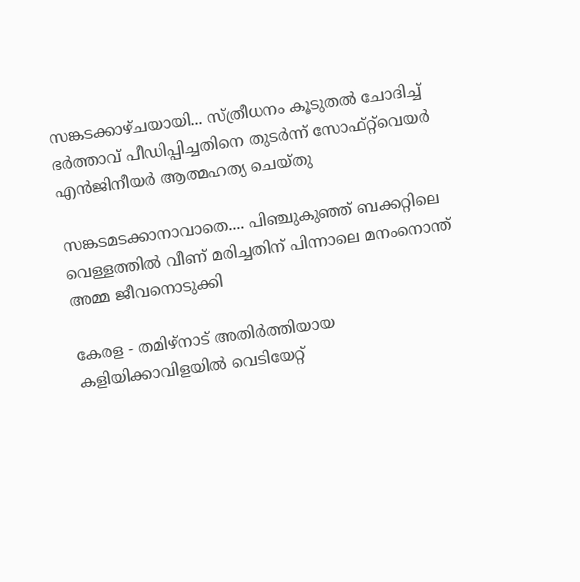സങ്കടക്കാഴ്ചയായി... സ്ത്രീധനം കൂടുതൽ ചോദിച്ച് ഭർത്താവ് പീഡിപ്പിച്ചതിനെ തുടർന്ന് സോഫ്റ്റ്‌വെയർ എൻജിനീയർ ആത്മഹത്യ ചെയ്തു

സങ്കടമടക്കാനാവാതെ.... പിഞ്ചുകുഞ്ഞ് ബക്കറ്റിലെ വെള്ളത്തിൽ വീണ് മരിച്ചതിന് പിന്നാലെ മനംനൊന്ത് അമ്മ ജീവനൊടുക്കി

കേരള - തമിഴ്നാട് അതിർത്തിയായ കളിയിക്കാവിളയിൽ വെടിയേറ്റ്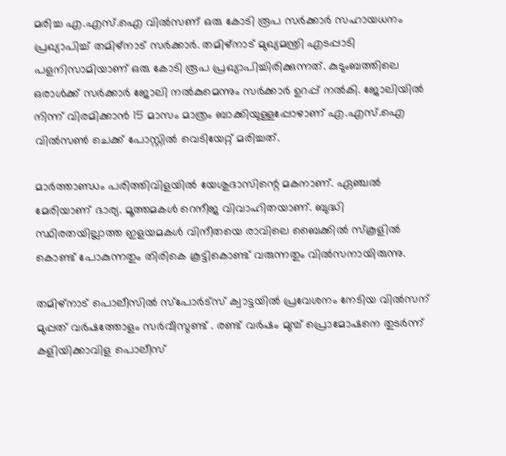മരിച്ച എ.എസ്.ഐ വിൽസണ് ഒരു കോടി രൂപ സർക്കാർ സഹായധനം പ്രഖ്യാപിച്ച് തമിഴ്നാട് സർക്കാർ. തമിഴ്നാട് മുഖ്യമന്ത്രി എടപ്പാടി പളനിസാമിയാണ് ഒരു കോടി രൂപ പ്രഖ്യാപിച്ചിരിക്കുന്നത്. കുടുംബത്തിലെ ഒരാൾക്ക് സർക്കാർ ജോലി നൽകുമെന്നും സർക്കാർ ഉറപ്പ് നൽകി. ജോലിയിൽ നിന്ന് വിരമിക്കാൻ 15 മാസം മാത്രം ബാക്കിയുള്ളപ്പോഴാണ് എ.എസ്.ഐ വിൽസൺ ചെക്ക് പോസ്റ്റിൽ വെടിയേറ്റ് മരിച്ചത്.

മാർത്താണ്ഡം പരിത്തിവിളയിൽ യേശുദാസിന്റെ മകനാണ്. ഏഞ്ചൽ മേരിയാണ് ഭാര്യ. മൂത്തമകൾ റെനീജ വിവാഹിതയാണ്. ബുദ്ധി സ്ഥിരതയില്ലാത്ത ഇളയമകൾ വിനീതയെ രാവിലെ ബൈക്കിൽ സ്‌കൂളിൽ കൊണ്ട് പോകുന്നതും തിരികെ കൂട്ടികൊണ്ട് വരുന്നതും വിൽസനായിരുന്നു.

തമിഴ്നാട് പൊലീസിൽ സ്‌പോർട്സ് ക്വാട്ടയിൽ പ്രവേശനം നേടിയ വിൽസന് മുപ്പത് വർഷത്തോളം സർവീസുണ്ട് . രണ്ട് വർഷം മുമ്പ് പ്രൊമോഷനെ തുടർന്ന് കളിയിക്കാവിള പൊലീസ്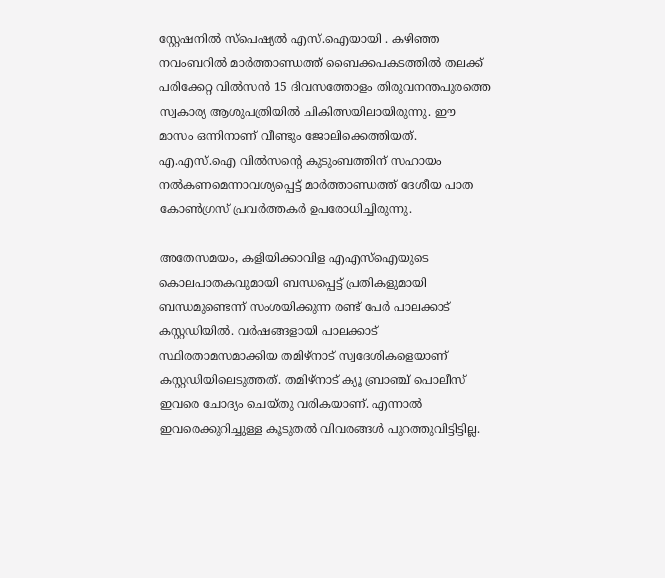സ്റ്റേഷനിൽ സ്‌പെഷ്യൽ എസ്.ഐയായി . കഴിഞ്ഞ നവംബറിൽ മാർത്താണ്ഡത്ത് ബൈക്കപകടത്തിൽ തലക്ക് പരിക്കേറ്റ വിൽസൻ 15 ദിവസത്തോളം തിരുവനന്തപുരത്തെ സ്വകാര്യ ആശുപത്രിയിൽ ചികിത്സയിലായിരുന്നു. ഈ മാസം ഒന്നിനാണ് വീണ്ടും ജോലിക്കെത്തിയത്. എ.എസ്.ഐ വിൽസന്റെ കുടുംബത്തിന് സഹായം നൽകണമെന്നാവശ്യപ്പെട്ട് മാർത്താണ്ഡത്ത് ദേശീയ പാത കോൺഗ്രസ് പ്രവർത്തകർ ഉപരോധിച്ചിരുന്നു.

അതേസമയം, കളിയിക്കാവിള എഎസ്‌ഐയുടെ കൊലപാതകവുമായി ബന്ധപ്പെട്ട് പ്രതികളുമായി ബന്ധമുണ്ടെന്ന് സംശയിക്കുന്ന രണ്ട് പേർ പാലക്കാട് കസ്റ്റഡിയിൽ. വർഷങ്ങളായി പാലക്കാട് സ്ഥിരതാമസമാക്കിയ തമിഴ്‌നാട് സ്വദേശികളെയാണ് കസ്റ്റഡിയിലെടുത്തത്. തമിഴ്‌നാട് ക്യൂ ബ്രാഞ്ച് പൊലീസ് ഇവരെ ചോദ്യം ചെയ്തു വരികയാണ്. എന്നാൽ ഇവരെക്കുറിച്ചുള്ള കൂടുതൽ വിവരങ്ങൾ പുറത്തുവിട്ടിട്ടില്ല.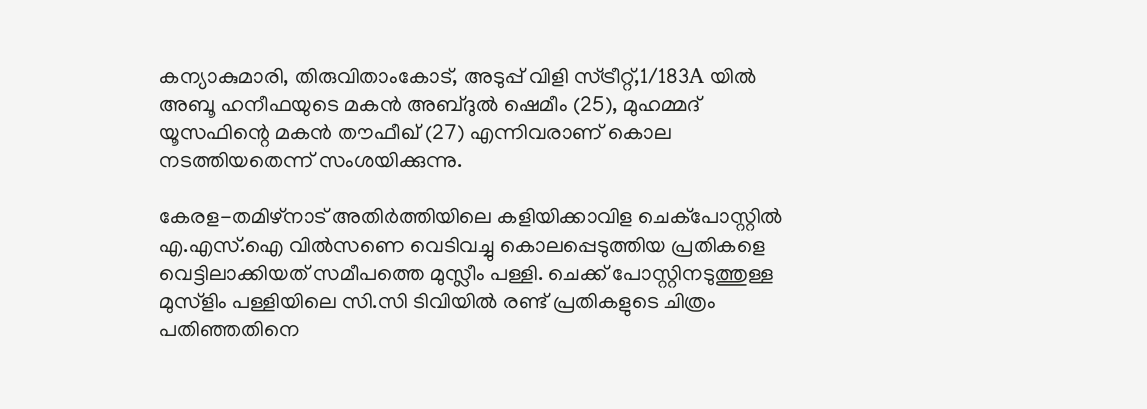കന്യാകുമാരി, തിരുവിതാംകോട്, അടുപ്പ് വിളി സ്ട്രീറ്റ്,1/183A യിൽ അബൂ ഹനീഫയുടെ മകൻ അബ്ദുൽ ഷെമീം (25), മുഹമ്മദ്‌ യൂസഫിന്റെ മകൻ തൗഫീഖ് (27) എന്നിവരാണ് കൊല നടത്തിയതെന്ന് സംശയിക്കുന്നു.

കേരള-തമിഴ്നാട് അതിര്‍ത്തിയിലെ കളിയിക്കാവിള ചെക്പോസ്റ്റില്‍ എ.എസ്.ഐ വില്‍സണെ വെടിവച്ചു കൊലപ്പെടുത്തിയ പ്രതികളെ വെട്ടിലാക്കിയത് സമീപത്തെ മുസ്ലീം പള്ളി. ചെക്ക് പോസ്റ്റിനടുത്തുള്ള മുസ്ളിം പള്ളിയിലെ സി.സി ടിവിയില്‍ രണ്ട് പ്രതികളുടെ ചിത്രം പതിഞ്ഞതിനെ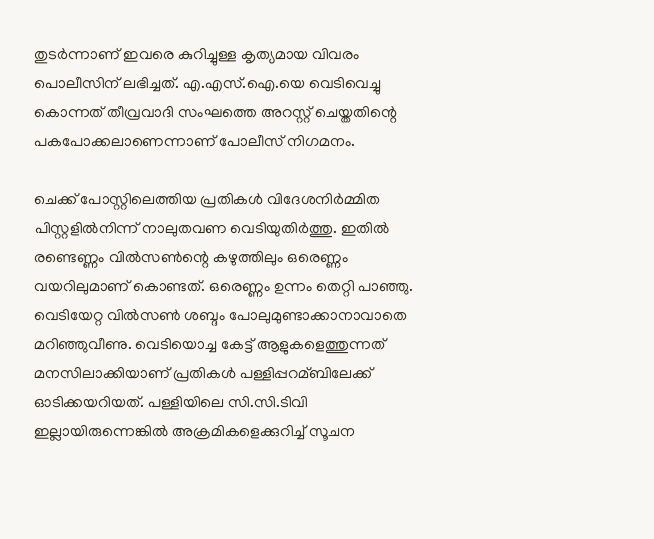തുടര്‍ന്നാണ് ഇവരെ കുറിച്ചുള്ള കൃത്യമായ വിവരം പൊലീസിന് ലഭിച്ചത്. എ.എസ്.ഐ.യെ വെടിവെച്ചു കൊന്നത് തീവ്രവാദി സംഘത്തെ അറസ്റ്റ് ചെയ്തതിന്റെ പകപോക്കലാണെന്നാണ് പോലീസ് നിഗമനം.

ചെക്ക് പോസ്റ്റിലെത്തിയ പ്രതികള്‍ വിദേശനിര്‍മ്മിത പിസ്റ്റളില്‍നിന്ന് നാലുതവണ വെടിയുതിര്‍ത്തു. ഇതില്‍ രണ്ടെണ്ണം വില്‍സണ്‍ന്റെ കഴുത്തിലും ഒരെണ്ണം വയറിലുമാണ് കൊണ്ടത്. ഒരെണ്ണം ഉന്നം തെറ്റി പാഞ്ഞു. വെടിയേറ്റ വില്‍സണ്‍ ശബ്ദം പോലുമുണ്ടാക്കാനാവാതെ മറിഞ്ഞുവീണു. വെടിയൊച്ച കേട്ട് ആളുകളെത്തുന്നത് മനസിലാക്കിയാണ് പ്രതികള്‍ പള്ളിപ്പറമ്ബിലേക്ക് ഓടിക്കയറിയത്. പള്ളിയിലെ സി.സി.ടിവി ഇല്ലായിരുന്നെങ്കില്‍ അക്രമികളെക്കുറിച്ച്‌ സൂചന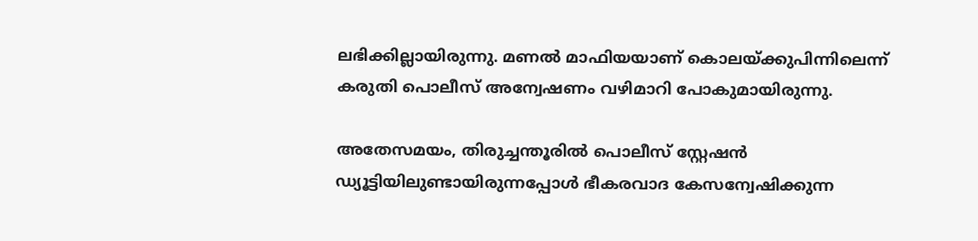ലഭിക്കില്ലായിരുന്നു. മണല്‍ മാഫിയയാണ് കൊലയ്ക്കുപിന്നിലെന്ന് കരുതി പൊലീസ് അന്വേഷണം വഴിമാറി പോകുമായിരുന്നു.

അതേസമയം, തിരുച്ചന്തൂരില്‍ പൊലീസ് സ്റ്റേഷന്‍ ഡ്യൂട്ടിയിലുണ്ടായിരുന്നപ്പോള്‍ ഭീകരവാദ കേസന്വേഷിക്കുന്ന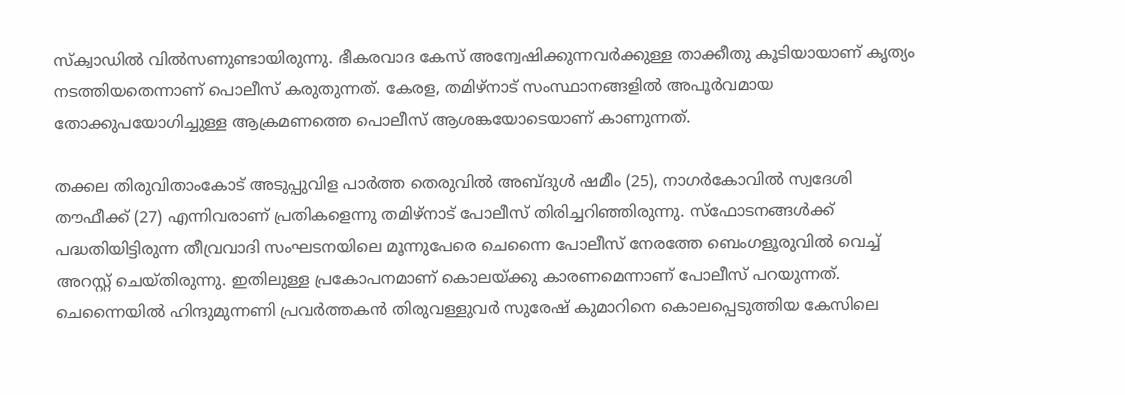സ്ക്വാഡില്‍ വില്‍സണുണ്ടായിരുന്നു. ഭീകരവാദ കേസ് അന്വേഷിക്കുന്നവര്‍ക്കുള്ള താക്കീതു കൂടിയായാണ് കൃത്യം നടത്തിയതെന്നാണ് പൊലീസ് കരുതുന്നത്. കേരള, തമിഴ്നാട് സംസ്ഥാനങ്ങളില്‍ അപൂര്‍വമായ തോക്കുപയോഗിച്ചുള്ള ആക്രമണത്തെ പൊലീസ് ആശങ്കയോടെയാണ് കാണുന്നത്.

തക്കല തിരുവിതാംകോട് അടുപ്പുവിള പാര്‍ത്ത തെരുവില്‍ അബ്ദുള്‍ ഷമീം (25), നാഗര്‍കോവില്‍ സ്വദേശി തൗഫീക്ക് (27) എന്നിവരാണ് പ്രതികളെന്നു തമിഴ്‌നാട് പോലീസ് തിരിച്ചറിഞ്ഞിരുന്നു. സ്‌ഫോടനങ്ങള്‍ക്ക് പദ്ധതിയിട്ടിരുന്ന തീവ്രവാദി സംഘടനയിലെ മൂന്നുപേരെ ചെന്നൈ പോലീസ് നേരത്തേ ബെംഗളൂരുവില്‍ വെച്ച്‌ അറസ്റ്റ് ചെയ്തിരുന്നു. ഇതിലുള്ള പ്രകോപനമാണ് കൊലയ്ക്കു കാരണമെന്നാണ് പോലീസ് പറയുന്നത്. ചെന്നൈയില്‍ ഹിന്ദുമുന്നണി പ്രവര്‍ത്തകന്‍ തിരുവള്ളുവര്‍ സുരേഷ് കുമാറിനെ കൊലപ്പെടുത്തിയ കേസിലെ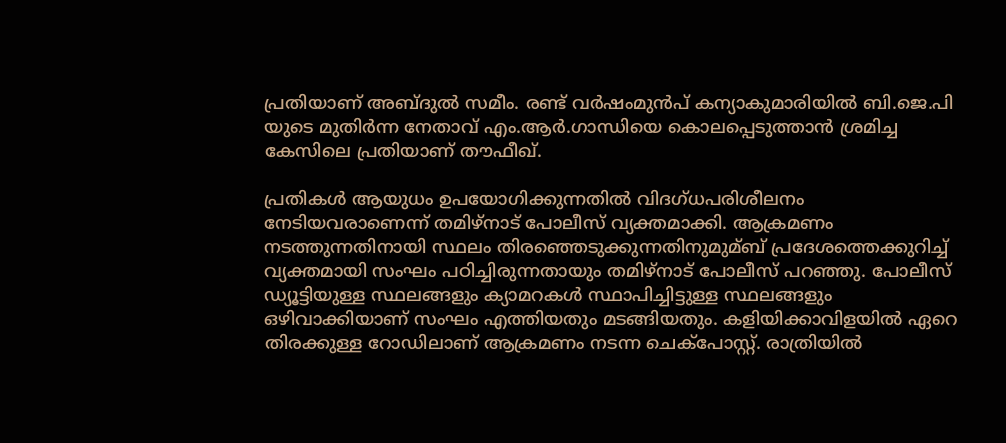പ്രതിയാണ് അബ്ദുല്‍ സമീം. രണ്ട് വര്‍ഷംമുന്‍പ് കന്യാകുമാരിയില്‍ ബി.ജെ.പി യുടെ മുതിര്‍ന്ന നേതാവ് എം.ആര്‍.ഗാന്ധിയെ കൊലപ്പെടുത്താന്‍ ശ്രമിച്ച കേസിലെ പ്രതിയാണ് തൗഫീഖ്.

പ്രതികള്‍ ആയുധം ഉപയോഗിക്കുന്നതില്‍ വിദഗ്ധപരിശീലനം നേടിയവരാണെന്ന് തമിഴ്നാട് പോലീസ് വ്യക്തമാക്കി. ആക്രമണം നടത്തുന്നതിനായി സ്ഥലം തിരഞ്ഞെടുക്കുന്നതിനുമുമ്ബ് പ്രദേശത്തെക്കുറിച്ച്‌ വ്യക്തമായി സംഘം പഠിച്ചിരുന്നതായും തമിഴ്നാട് പോലീസ് പറഞ്ഞു. പോലീസ് ഡ്യൂട്ടിയുള്ള സ്ഥലങ്ങളും ക്യാമറകള്‍ സ്ഥാപിച്ചിട്ടുള്ള സ്ഥലങ്ങളും ഒഴിവാക്കിയാണ് സംഘം എത്തിയതും മടങ്ങിയതും. കളിയിക്കാവിളയില്‍ ഏറെ തിരക്കുള്ള റോഡിലാണ് ആക്രമണം നടന്ന ചെക്പോസ്റ്റ്. രാത്രിയില്‍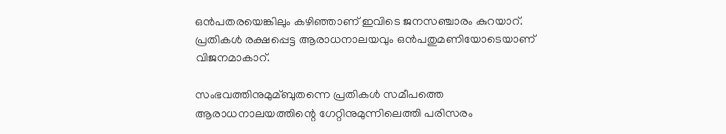ഒന്‍പതരയെങ്കിലും കഴിഞ്ഞാണ് ഇവിടെ ജനസഞ്ചാരം കുറയാറ്. പ്രതികള്‍ രക്ഷപ്പെട്ട ആരാധനാലയവും ഒന്‍പതുമണിയോടെയാണ് വിജനമാകാറ്.

സംഭവത്തിനുമുമ്ബുതന്നെ പ്രതികള്‍ സമീപത്തെ ആരാധനാലയത്തിന്റെ ഗേറ്റിനുമുന്നിലെത്തി പരിസരം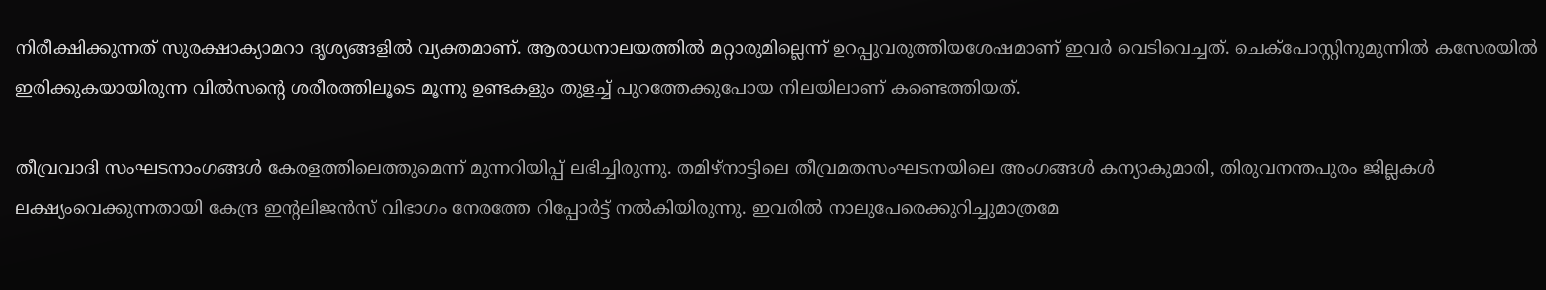നിരീക്ഷിക്കുന്നത് സുരക്ഷാക്യാമറാ ദൃശ്യങ്ങളില്‍ വ്യക്തമാണ്. ആരാധനാലയത്തില്‍ മറ്റാരുമില്ലെന്ന് ഉറപ്പുവരുത്തിയശേഷമാണ് ഇവര്‍ വെടിവെച്ചത്. ചെക്പോസ്റ്റിനുമുന്നില്‍ കസേരയില്‍ ഇരിക്കുകയായിരുന്ന വില്‍സന്റെ ശരീരത്തിലൂടെ മൂന്നു ഉണ്ടകളും തുളച്ച്‌ പുറത്തേക്കുപോയ നിലയിലാണ് കണ്ടെത്തിയത്.

തീവ്രവാദി സംഘടനാംഗങ്ങള്‍ കേരളത്തിലെത്തുമെന്ന് മുന്നറിയിപ്പ് ലഭിച്ചിരുന്നു. തമിഴ്നാട്ടിലെ തീവ്രമതസംഘടനയിലെ അംഗങ്ങള്‍ കന്യാകുമാരി, തിരുവനന്തപുരം ജില്ലകള്‍ ലക്ഷ്യംവെക്കുന്നതായി കേന്ദ്ര ഇന്റലിജന്‍സ് വിഭാഗം നേരത്തേ റിപ്പോര്‍ട്ട് നല്‍കിയിരുന്നു. ഇവരില്‍ നാലുപേരെക്കുറിച്ചുമാത്രമേ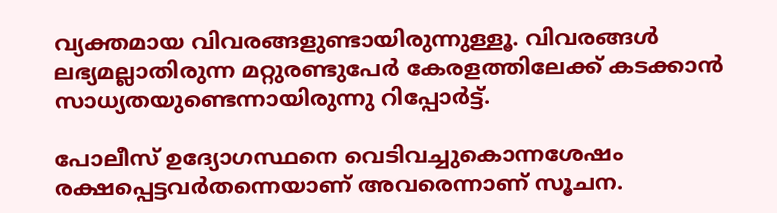വ്യക്തമായ വിവരങ്ങളുണ്ടായിരുന്നുള്ളൂ. വിവരങ്ങള്‍ ലഭ്യമല്ലാതിരുന്ന മറ്റുരണ്ടുപേര്‍ കേരളത്തിലേക്ക് കടക്കാന്‍ സാധ്യതയുണ്ടെന്നായിരുന്നു റിപ്പോര്‍ട്ട്.

പോലീസ് ഉദ്യോഗസ്ഥനെ വെടിവച്ചുകൊന്നശേഷം രക്ഷപ്പെട്ടവര്‍തന്നെയാണ് അവരെന്നാണ് സൂചന.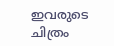ഇവരുടെ ചിത്രം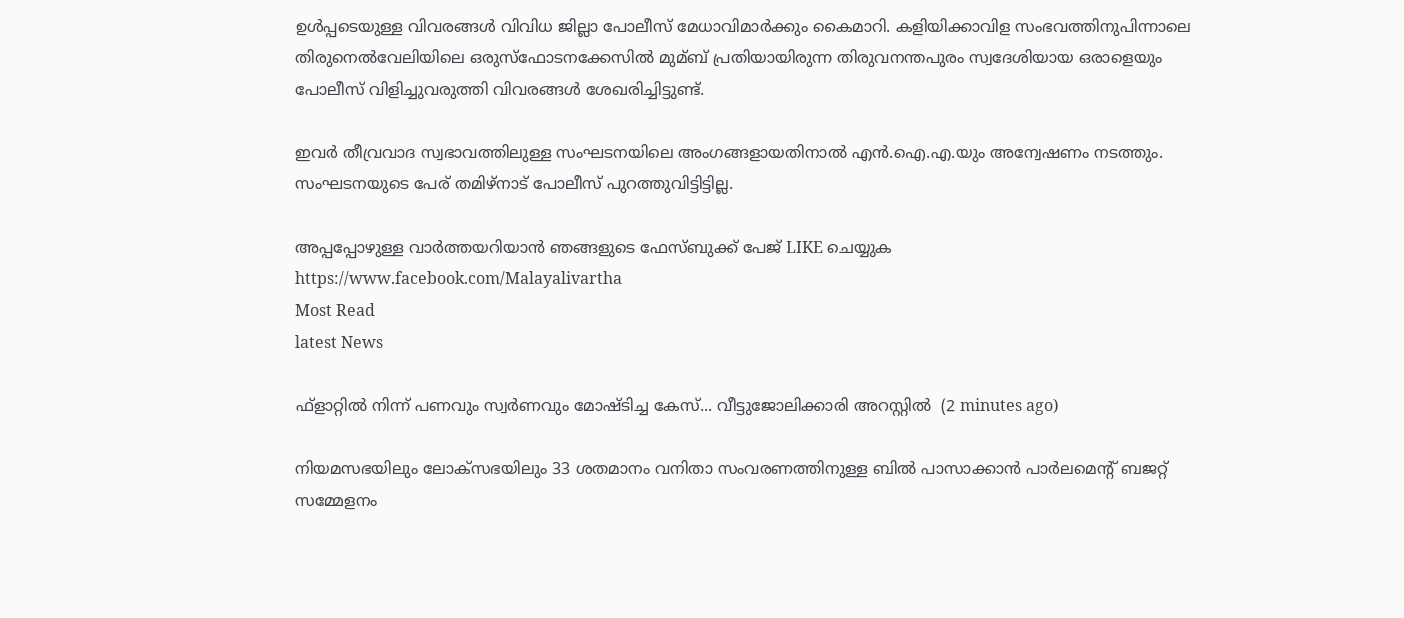ഉള്‍പ്പടെയുള്ള വിവരങ്ങള്‍ വിവിധ ജില്ലാ പോലീസ് മേധാവിമാര്‍ക്കും കൈമാറി. കളിയിക്കാവിള സംഭവത്തിനുപിന്നാലെ തിരുനെല്‍വേലിയിലെ ഒരുസ്‌ഫോടനക്കേസില്‍ മുമ്ബ് പ്രതിയായിരുന്ന തിരുവനന്തപുരം സ്വദേശിയായ ഒരാളെയും പോലീസ് വിളിച്ചുവരുത്തി വിവരങ്ങള്‍ ശേഖരിച്ചിട്ടുണ്ട്.

ഇവര്‍ തീവ്രവാദ സ്വഭാവത്തിലുള്ള സംഘടനയിലെ അംഗങ്ങളായതിനാല്‍ എന്‍.ഐ.എ.യും അന്വേഷണം നടത്തും. സംഘടനയുടെ പേര് തമിഴ്നാട് പോലീസ് പുറത്തുവിട്ടിട്ടില്ല.

അപ്പപ്പോഴുള്ള വാര്‍ത്തയറിയാന്‍ ഞങ്ങളുടെ ഫേസ്‌ബുക്ക്‌ പേജ് LIKE ചെയ്യുക
https://www.facebook.com/Malayalivartha
Most Read
latest News

ഫ്ളാറ്റിൽ നിന്ന് പണവും സ്വർണവും മോഷ്ടിച്ച കേസ്... വീട്ടുജോലിക്കാരി അറസ്റ്റിൽ‌  (2 minutes ago)

നിയമസഭയിലും ലോക്സഭയിലും 33 ശതമാനം വനിതാ സംവരണത്തിനുള്ള ബിൽ പാസാക്കാൻ പാർലമെന്റ് ബജറ്റ് സമ്മേളനം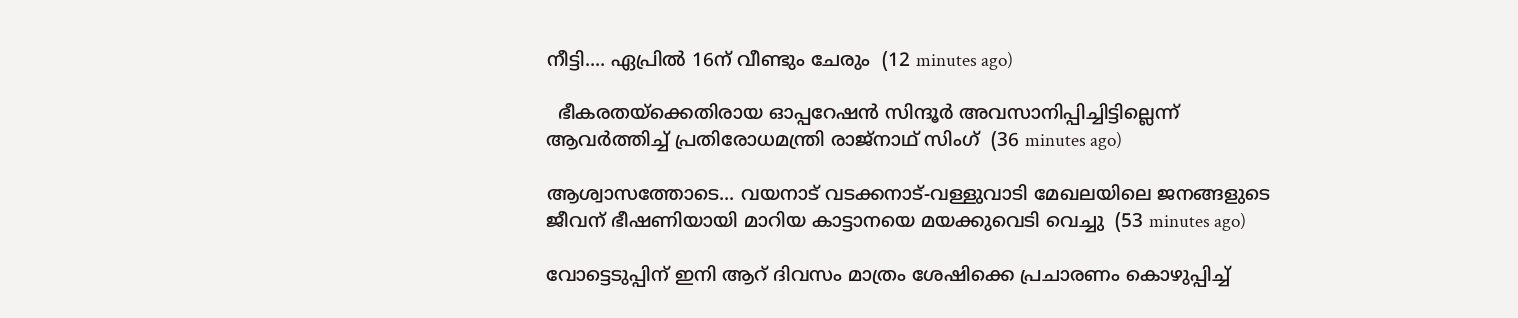നീട്ടി.... ഏപ്രിൽ 16ന് വീണ്ടും ചേരും  (12 minutes ago)

  ഭീകരതയ്ക്കെതിരായ ഓപ്പറേഷൻ സിന്ദൂർ അവസാനിപ്പിച്ചിട്ടില്ലെന്ന് ആവർത്തിച്ച് പ്രതിരോധമന്ത്രി രാജ്നാഥ് സിംഗ്  (36 minutes ago)

ആശ്വാസത്തോടെ... വയനാട് വടക്കനാട്-വള്ളുവാടി മേഖലയിലെ ജനങ്ങളുടെ ജീവന് ഭീഷണിയായി മാറിയ കാട്ടാനയെ മയക്കുവെടി വെച്ചു  (53 minutes ago)

വോട്ടെടുപ്പിന് ഇ‌നി ആറ് ദിവസം മാത്രം ശേഷിക്കെ പ്രചാരണം കൊഴുപ്പിച്ച്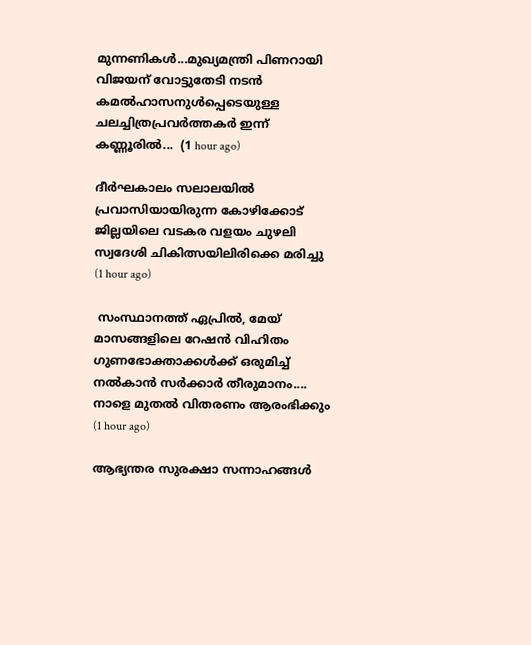മുന്നണികള്‍...മുഖ്യമന്ത്രി പിണറായി വിജയന് വോട്ടുതേടി നടന്‍ കമല്‍ഹാസനുള്‍പ്പെടെയുള്ള ചലച്ചിത്രപ്രവർത്തകർ ഇന്ന് കണ്ണൂരില്‍...  (1 hour ago)

ദീർഘകാലം സലാലയിൽ പ്രവാസിയായിരുന്ന കോഴിക്കോട് ജില്ലയിലെ വടകര വളയം ചുഴലി സ്വദേശി ചികിത്സയിലിരിക്കെ മരിച്ചു  (1 hour ago)

 സംസ്ഥാനത്ത് ഏപ്രിൽ, മേയ് മാസങ്ങളിലെ റേഷൻ വിഹിതം ഗുണഭോക്താക്കൾക്ക് ഒരുമിച്ച് നൽകാൻ സർക്കാർ തീരുമാനം.... നാളെ മുതൽ വിതരണം ആരംഭിക്കും  (1 hour ago)

ആഭ്യന്തര സുരക്ഷാ സന്നാഹങ്ങൾ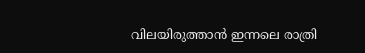വിലയിരുത്താൻ ഇന്നലെ രാത്രി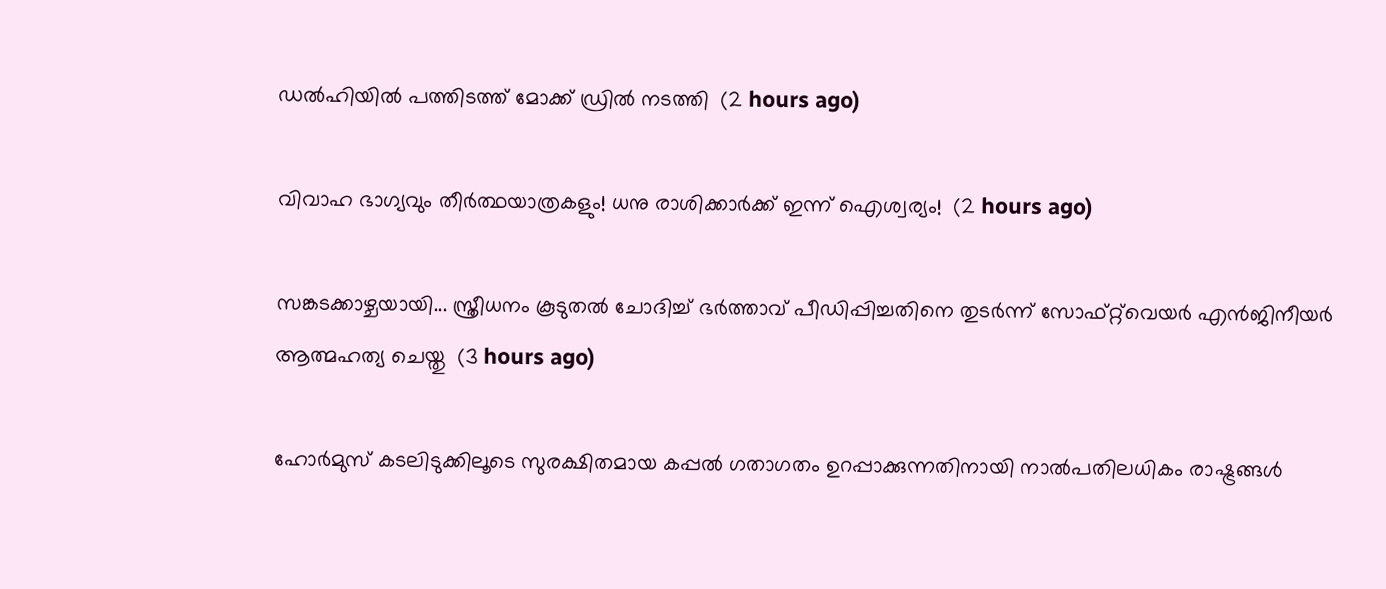ഡൽഹിയിൽ പത്തിടത്ത് മോക്ക് ഡ്രിൽ നടത്തി  (2 hours ago)

വിവാഹ ഭാഗ്യവും തീർത്ഥയാത്രകളും! ധനു രാശിക്കാർക്ക് ഇന്ന് ഐശ്വര്യം!  (2 hours ago)

സങ്കടക്കാഴ്ചയായി... സ്ത്രീധനം കൂടുതൽ ചോദിച്ച് ഭർത്താവ് പീഡിപ്പിച്ചതിനെ തുടർന്ന് സോഫ്റ്റ്‌വെയർ എൻജിനീയർ ആത്മഹത്യ ചെയ്തു  (3 hours ago)

ഹോർമുസ് കടലിടുക്കിലൂടെ സുരക്ഷിതമായ കപ്പൽ ഗതാഗതം ഉറപ്പാക്കുന്നതിനായി നാൽപതിലധികം രാഷ്ട്രങ്ങൾ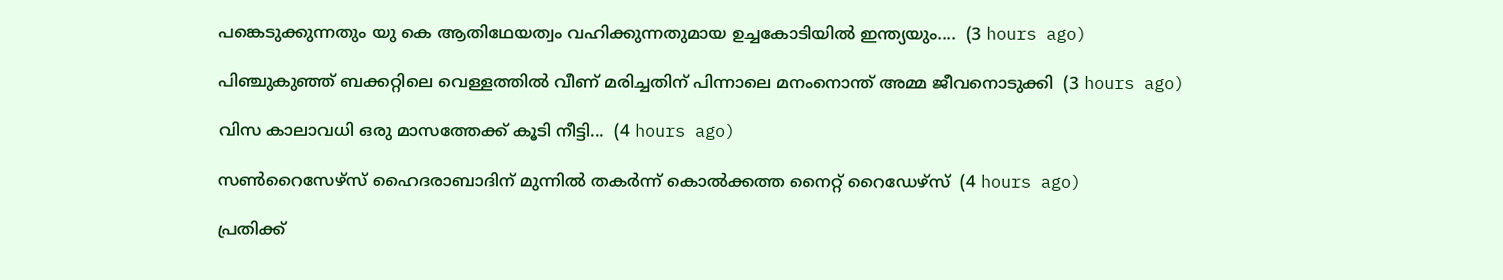പങ്കെടുക്കുന്നതും യു കെ ആതിഥേയത്വം വഹിക്കുന്നതുമായ ഉച്ചകോടിയിൽ ഇന്ത്യയും....  (3 hours ago)

പിഞ്ചുകുഞ്ഞ് ബക്കറ്റിലെ വെള്ളത്തിൽ വീണ് മരിച്ചതിന് പിന്നാലെ മനംനൊന്ത് അമ്മ ജീവനൊടുക്കി  (3 hours ago)

വിസ കാലാവധി ഒരു മാസത്തേക്ക് കൂടി നീട്ടി...  (4 hours ago)

സൺറൈസേഴ്‌സ് ഹൈദരാബാദിന് മുന്നിൽ തകർന്ന് കൊൽക്കത്ത നൈറ്റ് റൈഡേഴ്സ്  (4 hours ago)

പ്രതിക്ക്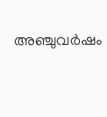അഞ്ചുവർഷം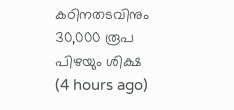കഠിനതടവിനും 30,000 രൂപ പിഴയും ശിക്ഷ  (4 hours ago)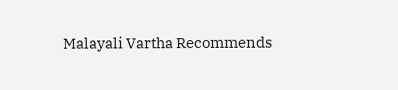Malayali Vartha Recommends